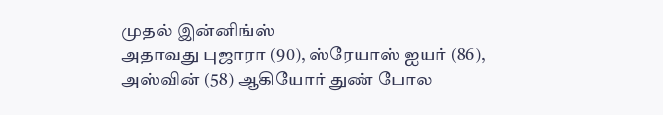முதல் இன்னிங்ஸ்
அதாவது புஜாரா (90), ஸ்ரேயாஸ் ஐயர் (86), அஸ்வின் (58) ஆகியோர் துண் போல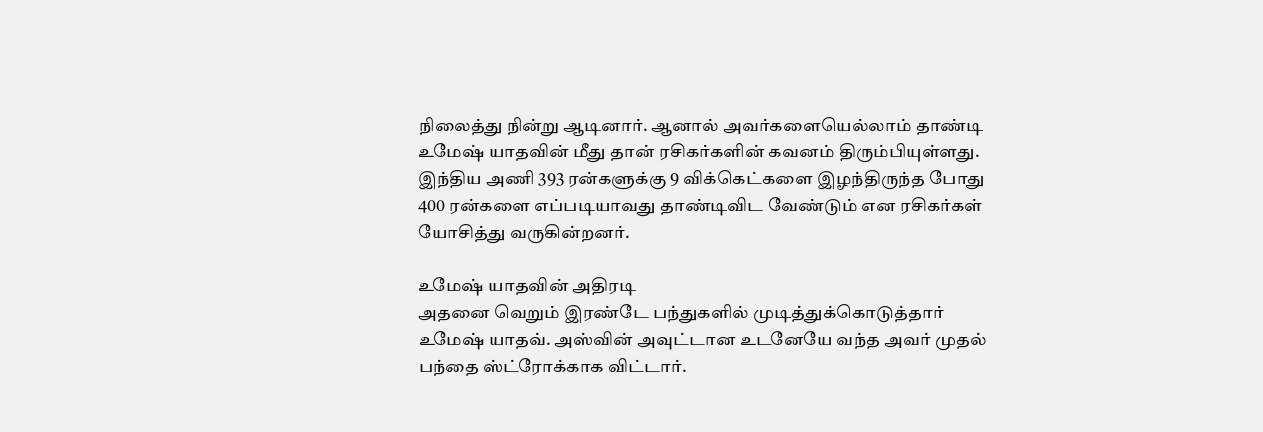நிலைத்து நின்று ஆடினார். ஆனால் அவர்களையெல்லாம் தாண்டி உமேஷ் யாதவின் மீது தான் ரசிகர்களின் கவனம் திரும்பியுள்ளது. இந்திய அணி 393 ரன்களுக்கு 9 விக்கெட்களை இழந்திருந்த போது 400 ரன்களை எப்படியாவது தாண்டிவிட வேண்டும் என ரசிகர்கள் யோசித்து வருகின்றனர்.

உமேஷ் யாதவின் அதிரடி
அதனை வெறும் இரண்டே பந்துகளில் முடித்துக்கொடுத்தார் உமேஷ் யாதவ். அஸ்வின் அவுட்டான உடனேயே வந்த அவர் முதல் பந்தை ஸ்ட்ரோக்காக விட்டார்.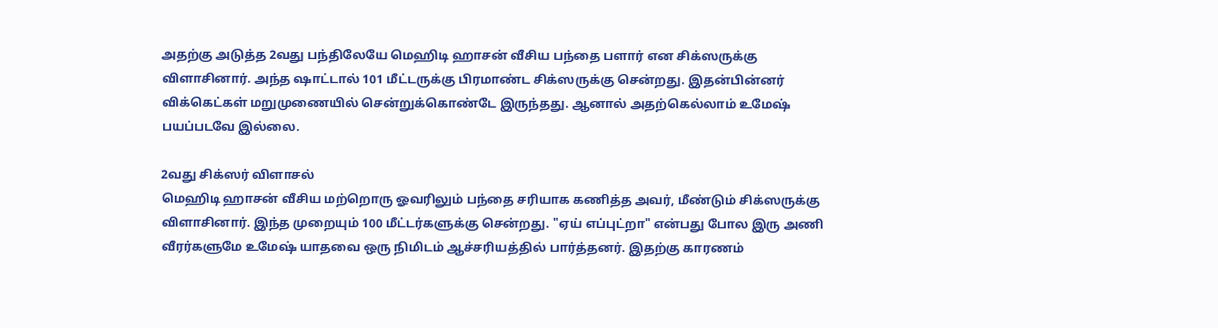அதற்கு அடுத்த 2வது பந்திலேயே மெஹிடி ஹாசன் வீசிய பந்தை பளார் என சிக்ஸருக்கு விளாசினார். அந்த ஷாட்டால் 101 மீட்டருக்கு பிரமாண்ட சிக்ஸருக்கு சென்றது. இதன்பின்னர் விக்கெட்கள் மறுமுணையில் சென்றுக்கொண்டே இருந்தது. ஆனால் அதற்கெல்லாம் உமேஷ் பயப்படவே இல்லை.

2வது சிக்ஸர் விளாசல்
மெஹிடி ஹாசன் வீசிய மற்றொரு ஓவரிலும் பந்தை சரியாக கணித்த அவர், மீண்டும் சிக்ஸருக்கு விளாசினார். இந்த முறையும் 100 மீட்டர்களுக்கு சென்றது. "ஏய் எப்புட்றா" என்பது போல இரு அணி வீரர்களுமே உமேஷ் யாதவை ஒரு நிமிடம் ஆச்சரியத்தில் பார்த்தனர். இதற்கு காரணம்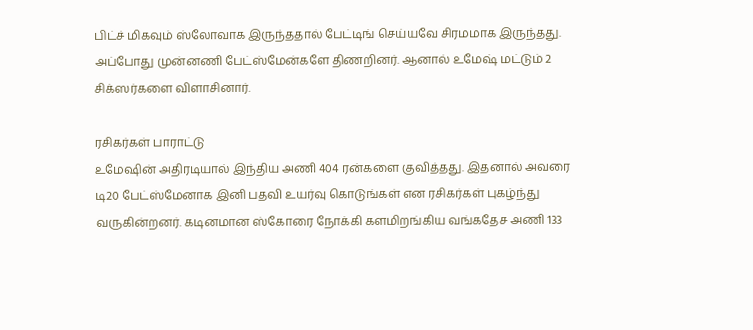பிட்ச் மிகவும் ஸ்லோவாக இருந்ததால் பேட்டிங் செய்யவே சிரமமாக இருந்தது. அப்போது முன்னணி பேட்ஸ்மேன்களே திணறினர். ஆனால் உமேஷ் மட்டும் 2 சிக்ஸர்களை விளாசினார்.

ரசிகர்கள் பாராட்டு
உமேஷின் அதிரடியால் இந்திய அணி 404 ரன்களை குவித்தது. இதனால் அவரை டி20 பேட்ஸ்மேனாக இனி பதவி உயர்வு கொடுங்கள் என ரசிகர்கள் புகழ்ந்து வருகின்றனர். கடினமான ஸ்கோரை நோக்கி களமிறங்கிய வங்கதேச அணி 133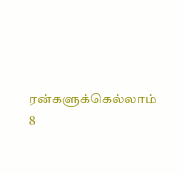ரன்களுக்கெல்லாம் 8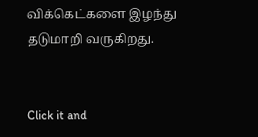விக்கெட்களை இழந்து தடுமாறி வருகிறது.


Click it and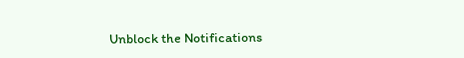Unblock the Notifications